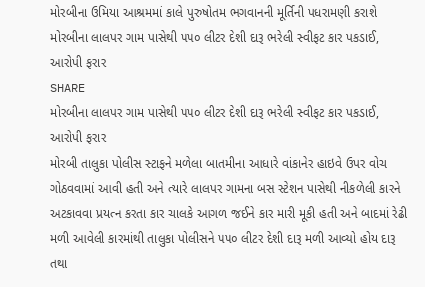મોરબીના ઉમિયા આશ્રમમાં કાલે પુરુષોતમ ભગવાનની મૂર્તિની પધરામણી કરાશે
મોરબીના લાલપર ગામ પાસેથી ૫૫૦ લીટર દેશી દારૂ ભરેલી સ્વીફટ કાર પકડાઈ, આરોપી ફરાર
SHARE
મોરબીના લાલપર ગામ પાસેથી ૫૫૦ લીટર દેશી દારૂ ભરેલી સ્વીફટ કાર પકડાઈ, આરોપી ફરાર
મોરબી તાલુકા પોલીસ સ્ટાફને મળેલા બાતમીના આધારે વાંકાનેર હાઇવે ઉપર વોચ ગોઠવવામાં આવી હતી અને ત્યારે લાલપર ગામના બસ સ્ટેશન પાસેથી નીકળેલી કારને અટકાવવા પ્રયત્ન કરતા કાર ચાલકે આગળ જઈને કાર મારી મૂકી હતી અને બાદમાં રેઢી મળી આવેલી કારમાંથી તાલુકા પોલીસને ૫૫૦ લીટર દેશી દારૂ મળી આવ્યો હોય દારૂ તથા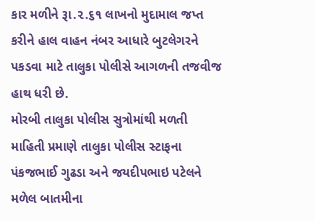કાર મળીને રૂા.૨.૬૧ લાખનો મુદામાલ જપ્ત કરીને હાલ વાહન નંબર આધારે બુટલેગરને પકડવા માટે તાલુકા પોલીસે આગળની તજવીજ હાથ ધરી છે.
મોરબી તાલુકા પોલીસ સુત્રોમાંથી મળતી માહિતી પ્રમાણે તાલુકા પોલીસ સ્ટાફના પંકજભાઈ ગુઢડા અને જયદીપભાઇ પટેલને મળેલ બાતમીના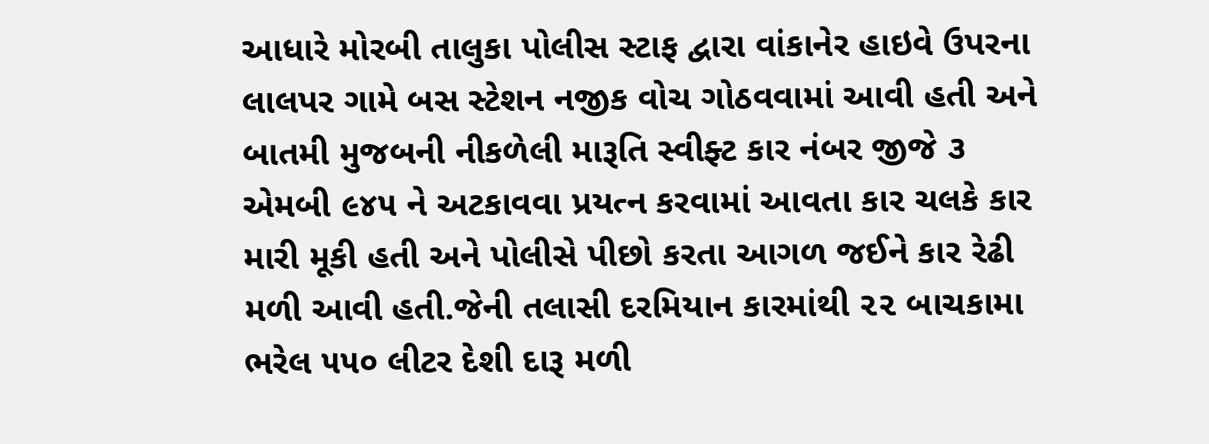આધારે મોરબી તાલુકા પોલીસ સ્ટાફ દ્વારા વાંકાનેર હાઇવે ઉપરના લાલપર ગામે બસ સ્ટેશન નજીક વોચ ગોઠવવામાં આવી હતી અને બાતમી મુજબની નીકળેલી મારૂતિ સ્વીફ્ટ કાર નંબર જીજે ૩ એમબી ૯૪૫ ને અટકાવવા પ્રયત્ન કરવામાં આવતા કાર ચલકે કાર મારી મૂકી હતી અને પોલીસે પીછો કરતા આગળ જઈને કાર રેઢી મળી આવી હતી.જેની તલાસી દરમિયાન કારમાંથી ૨૨ બાચકામા ભરેલ ૫૫૦ લીટર દેશી દારૂ મળી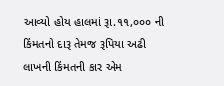આવ્યો હોય હાલમાં રૂા.૧૧,૦૦૦ ની કિંમતનો દારૂ તેમજ રૂપિયા અઢી લાખની કિંમતની કાર એમ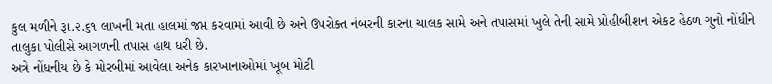કુલ મળીને રૂા.૨.૬૧ લાખની મતા હાલમાં જપ્ત કરવામાં આવી છે અને ઉપરોક્ત નંબરની કારના ચાલક સામે અને તપાસમાં ખુલે તેની સામે પ્રોહીબીશન એકટ હેઠળ ગુનો નોંધીને તાલુકા પોલીસે આગળની તપાસ હાથ ધરી છે.
અત્રે નોંધનીય છે કે મોરબીમાં આવેલા અનેક કારખાનાઓમાં ખૂબ મોટી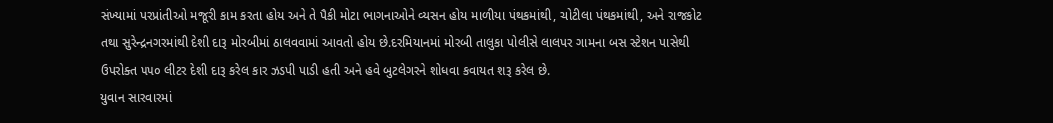સંખ્યામાં પરપ્રાંતીઓ મજૂરી કામ કરતા હોય અને તે પૈકી મોટા ભાગનાઓને વ્યસન હોય માળીયા પંથકમાંથી, ચોટીલા પંથકમાંથી, અને રાજકોટ તથા સુરેન્દ્રનગરમાંથી દેશી દારૂ મોરબીમાં ઠાલવવામાં આવતો હોય છે.દરમિયાનમાં મોરબી તાલુકા પોલીસે લાલપર ગામના બસ સ્ટેશન પાસેથી ઉપરોક્ત ૫૫૦ લીટર દેશી દારૂ કરેલ કાર ઝડપી પાડી હતી અને હવે બુટલેગરને શોધવા કવાયત શરૂ કરેલ છે.
યુવાન સારવારમાં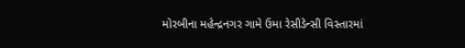મોરબીના મહેન્દ્રનગર ગામે ઉમા રેસીડેન્સી વિસ્તારમાં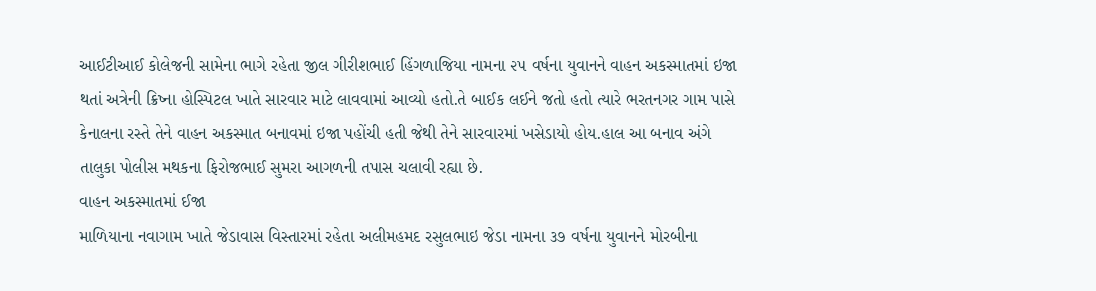આઈટીઆઈ કોલેજની સામેના ભાગે રહેતા જીલ ગીરીશભાઈ હિંગળાજિયા નામના ૨૫ વર્ષના યુવાનને વાહન અકસ્માતમાં ઇજા થતાં અત્રેની ક્રિષ્ના હોસ્પિટલ ખાતે સારવાર માટે લાવવામાં આવ્યો હતો.તે બાઈક લઈને જતો હતો ત્યારે ભરતનગર ગામ પાસે કેનાલના રસ્તે તેને વાહન અકસ્માત બનાવમાં ઇજા પહોંચી હતી જેથી તેને સારવારમાં ખસેડાયો હોય.હાલ આ બનાવ અંગે તાલુકા પોલીસ મથકના ફિરોજભાઈ સુમરા આગળની તપાસ ચલાવી રહ્યા છે.
વાહન અકસ્માતમાં ઈજા
માળિયાના નવાગામ ખાતે જેડાવાસ વિસ્તારમાં રહેતા અલીમહમદ રસુલભાઇ જેડા નામના ૩૭ વર્ષના યુવાનને મોરબીના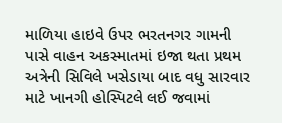માળિયા હાઇવે ઉપર ભરતનગર ગામની પાસે વાહન અકસ્માતમાં ઇજા થતા પ્રથમ અત્રેની સિવિલે ખસેડાયા બાદ વધુ સારવાર માટે ખાનગી હોસ્પિટલે લઈ જવામાં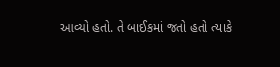આવ્યો હતો. તે બાઈકમાં જતો હતો ત્યાકે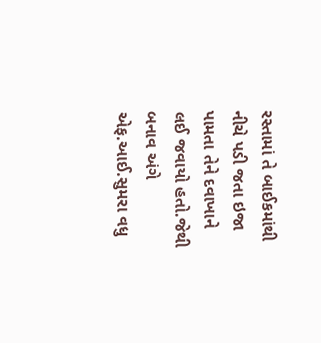રસ્તામાં તે બાઈકમાંથી નીચે પડી જતા ઇજા પામતા તેને દવાખાને લઈ જવાયો હતો.જેથી બનાવ અંગે એફ.આઈ.સુમરા વધુ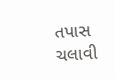તપાસ ચલાવી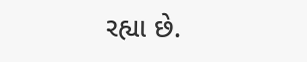રહ્યા છે.